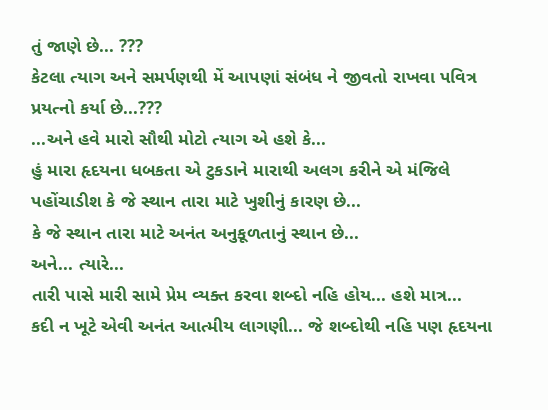તું જાણે છે... ???
કેટલા ત્યાગ અને સમર્પણથી મેં આપણાં સંબંધ ને જીવતો રાખવા પવિત્ર પ્રયત્નો કર્યા છે...???
...અને હવે મારો સૌથી મોટો ત્યાગ એ હશે કે...
હું મારા હૃદયના ધબકતા એ ટુકડાને મારાથી અલગ કરીને એ મંજિલે પહોંચાડીશ કે જે સ્થાન તારા માટે ખુશીનું કારણ છે...
કે જે સ્થાન તારા માટે અનંત અનુકૂળતાનું સ્થાન છે...
અને... ત્યારે...
તારી પાસે મારી સામે પ્રેમ વ્યક્ત કરવા શબ્દો નહિ હોય... હશે માત્ર...
કદી ન ખૂટે એવી અનંત આત્મીય લાગણી... જે શબ્દોથી નહિ પણ હૃદયના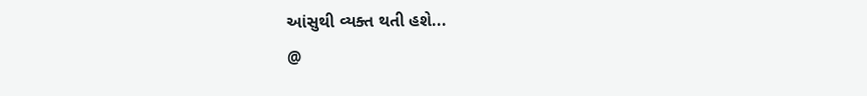આંસુથી વ્યક્ત થતી હશે...
@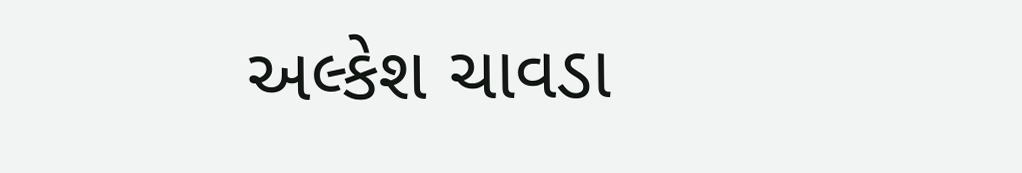અલ્કેશ ચાવડા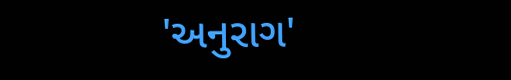'અનુરાગ'